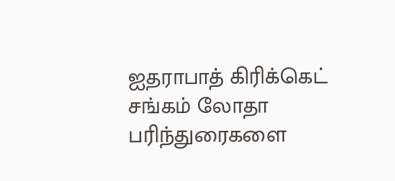ஐதராபாத் கிரிக்கெட் சங்கம் லோதா பரிந்துரைகளை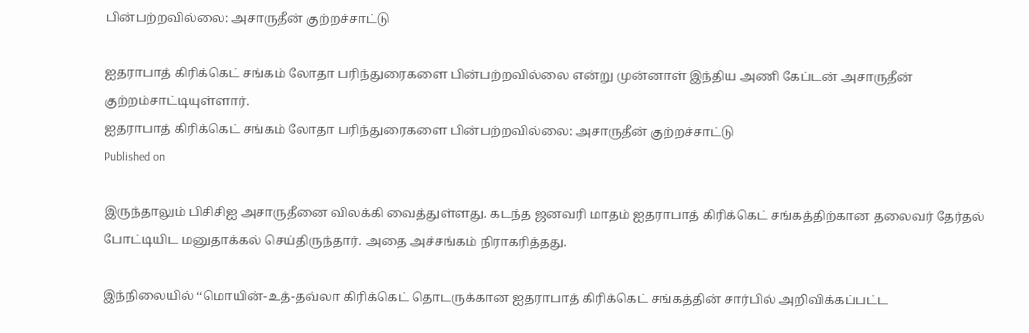பின்பற்றவில்லை: அசாருதீன் குற்றச்சாட்டு

ஐதராபாத் கிரிக்கெட் சங்கம் லோதா பரிந்துரைகளை பின்பற்றவில்லை என்று முன்னாள் இந்திய அணி கேப்டன் அசாருதீன் குற்றம்சாட்டியுள்ளார்.
ஐதராபாத் கிரிக்கெட் சங்கம் லோதா பரிந்துரைகளை பின்பற்றவில்லை: அசாருதீன் குற்றச்சாட்டு
Published on

இருந்தாலும் பிசிசிஐ அசாருதீனை விலக்கி வைத்துள்ளது. கடந்த ஜனவரி மாதம் ஐதராபாத் கிரிக்கெட் சங்கத்திற்கான தலைவர் தேர்தல் போட்டியிட மனுதாக்கல் செய்திருந்தார். அதை அச்சங்கம் நிராகரித்தது.

இந்நிலையில் ‘‘மொயின்-உத்-தவ்லா கிரிக்கெட் தொடருக்கான ஐதராபாத் கிரிக்கெட் சங்கத்தின் சார்பில் அறிவிக்கப்பட்ட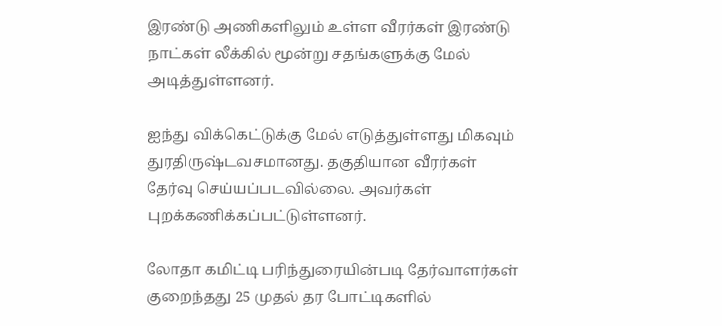இரண்டு அணிகளிலும் உள்ள வீரர்கள் இரண்டு நாட்கள் லீக்கில் மூன்று சதங்களுக்கு மேல் அடித்துள்ளனர்.

ஐந்து விக்கெட்டுக்கு மேல் எடுத்துள்ளது மிகவும் துரதிருஷ்டவசமானது. தகுதியான வீரர்கள் தேர்வு செய்யப்படவில்லை. அவர்கள் புறக்கணிக்கப்பட்டுள்ளனர்.

லோதா கமிட்டி பரிந்துரையின்படி தேர்வாளர்கள் குறைந்தது 25 முதல் தர போட்டிகளில்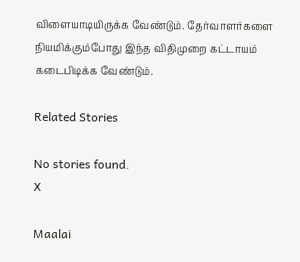விளையாடியிருக்க வேண்டும். தேர்வாளர்களை நியமிக்கும்போது இந்த விதிமுறை கட்டாயம் கடைபிடிக்க வேண்டும்.

Related Stories

No stories found.
X

Maalai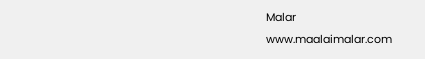Malar
www.maalaimalar.com